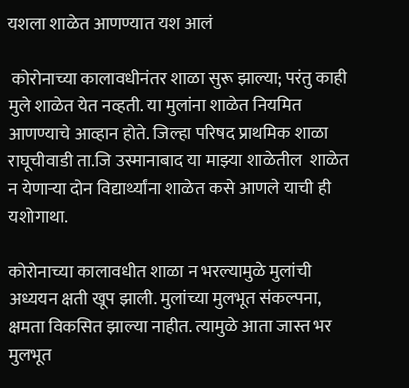यशला शाळेत आणण्यात यश आलं

 कोरोनाच्या कालावधीनंतर शाळा सुरू झाल्या; परंतु काही मुले शाळेत येत नव्हती. या मुलांना शाळेत नियमित आणण्याचे आव्हान होते. जिल्हा परिषद प्राथमिक शाळा राघूचीवाडी ता.जि उस्मानाबाद या माझ्या शाळेतील  शाळेत न येणाऱ्या दोन विद्यार्थ्यांना शाळेत कसे आणले याची ही यशोगाथा.

कोरोनाच्या कालावधीत शाळा न भरल्यामुळे मुलांची अध्ययन क्षती खूप झाली. मुलांच्या मुलभूत संकल्पना, क्षमता विकसित झाल्या नाहीत. त्यामुळे आता जास्त भर मुलभूत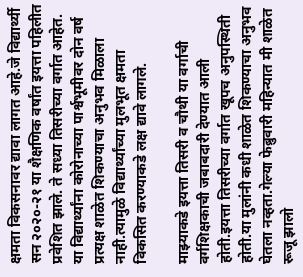क्षमता विकसनावर द्यावा लागत आहे.जे विद्यार्थ्यी सन २०२०-२१ या शैक्षणिक वर्षांत इयत्ता पहिलीत प्रवेशित झाले. ते सध्या तिसरीच्या वर्गात आहेत. या विद्यार्थ्यांना कोरोनाच्या पार्श्वभूमीवर दोन वर्ष प्रत्यक्ष शाळेत शिकण्याचा अनुभव मिळाला नाही.त्यामुळे विद्यार्थ्यांच्या मुलभूत क्षमता विकसित करण्याकडे लक्ष द्यावे लागले.

माझ्याकडे इयत्ता तिसरी व चौथी या वर्गाची वर्गशिक्षकाची जबाबदारी देण्यात आली होती.इयत्ता तिसरीच्या वर्गात खूपच अनुपस्थिती होती.या मुलांनी कधी शाळेत शिकण्याचा अनुभव घेतला नव्हता.गेल्या फेब्रुवारी महिन्यात मी शाळेत रूजू झालो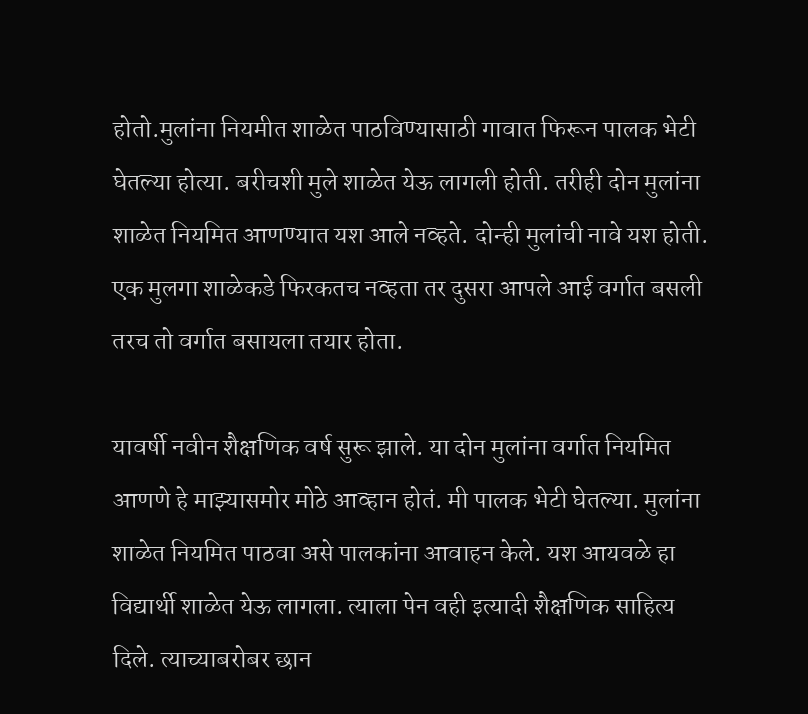होतो.मुलांना नियमीत शाळेत पाठविण्यासाठी गावात फिरून पालक भेटी घेतल्या होत्या. बरीचशी मुले शाळेत येऊ लागली होती. तरीही दोन मुलांना शाळेत नियमित आणण्यात यश आले नव्हते. दोन्ही मुलांची नावे यश होती. एक मुलगा शाळेकडे फिरकतच नव्हता तर दुसरा आपले आई वर्गात बसली तरच तो वर्गात बसायला तयार होता.

यावर्षी नवीन शैक्षणिक वर्ष सुरू झाले. या दोन मुलांना वर्गात नियमित आणणे हे माझ्यासमोर मोठे आव्हान होतं. मी पालक भेटी घेतल्या. मुलांना शाळेत नियमित पाठवा असे पालकांना आवाहन केले. यश आयवळे हा विद्यार्थी शाळेत येऊ लागला. त्याला पेन वही इत्यादी शैक्षणिक साहित्य दिले. त्याच्याबरोबर छान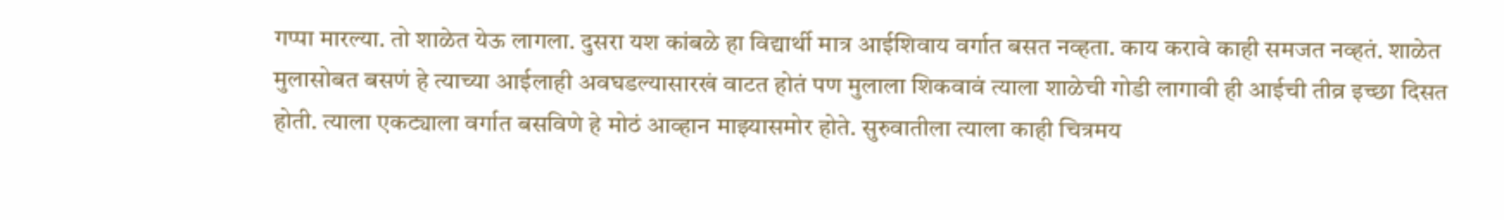गप्पा मारल्या. तो शाळेत येऊ लागला. दुसरा यश कांबळे हा विद्यार्थी मात्र आईशिवाय वर्गात बसत नव्हता. काय करावे काही समजत नव्हतं. शाळेत मुलासोबत बसणं हे त्याच्या आईलाही अवघडल्यासारखं वाटत होतं पण मुलाला शिकवावं त्याला शाळेची गोडी लागावी ही आईची तीव्र इच्छा दिसत होती. त्याला एकट्याला वर्गात बसविणे हे मोठं आव्हान माझ्यासमोर होते. सुरुवातीला त्याला काही चित्रमय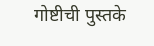गोष्टीची पुस्तके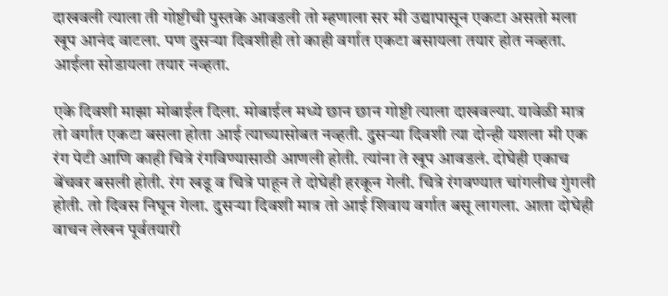दाखवली त्याला ती गोष्टीची पुस्तके आवडली तो म्हणाला सर मी उद्यापासून एकटा असतो मला खूप आनंद वाटला. पण दुसऱ्या दिवशीही तो काही वर्गात एकटा बसायला तयार होत नव्हता. आईला सोडायला तयार नव्हता.

एके दिवशी माझा मोबाईल दिला. मोबाईल मध्ये छान छान गोष्टी त्याला दाखवल्या. यावेळी मात्र तो वर्गात एकटा बसला होता आई त्याच्यासोबत नव्हती. दुसऱ्या दिवशी त्या दोन्ही यशला मी एक रंग पेटी आणि काही चित्रे रंगविण्यासाठी आणली होती. त्यांना ते खूप आवडलं. दोघेही एकाच बेंचवर बसली होती. रंग खडू व चित्रे पाहून ते दोघेही हरकून गेली. चित्रे रंगवण्यात चांगलीच गुंगली होती. तो दिवस निघून गेला. दुसऱ्या दिवशी मात्र तो आई शिवाय वर्गात बसू लागला. आता दोघेही वाचन लेखन पूर्वतयारी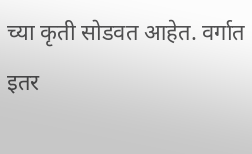च्या कृती सोडवत आहेत. वर्गात इतर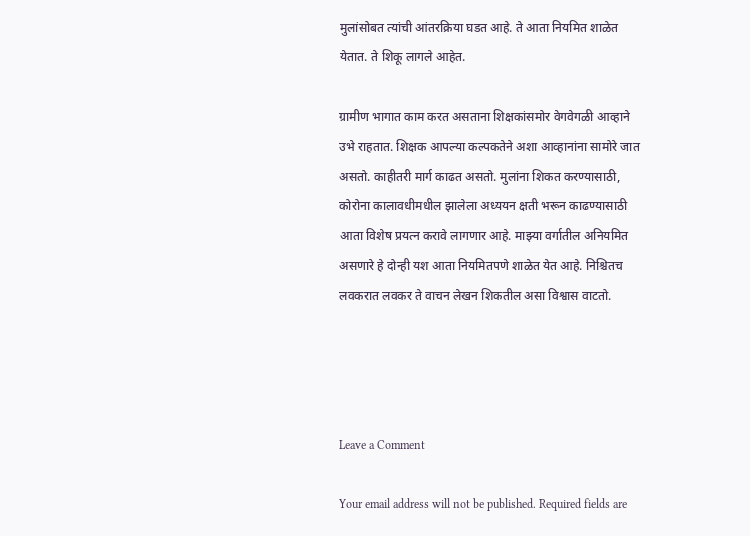मुलांसोबत त्यांची आंतरक्रिया घडत आहे. ते आता नियमित शाळेत येतात. ते शिकू लागले आहेत.

ग्रामीण भागात काम करत असताना शिक्षकांसमोर वेगवेगळी आव्हाने उभे राहतात. शिक्षक आपल्या कल्पकतेने अशा आव्हानांना सामोरे जात असतो. काहीतरी मार्ग काढत असतो. मुलांना शिकत करण्यासाठी, कोरोना कालावधीमधील झालेला अध्ययन क्षती भरून काढण्यासाठी आता विशेष प्रयत्न करावे लागणार आहे. माझ्या वर्गातील अनियमित असणारे हे दोन्ही यश आता नियमितपणे शाळेत येत आहे. निश्चितच लवकरात लवकर ते वाचन लेखन शिकतील असा विश्वास वाटतो.




Leave a Comment

Your email address will not be published. Required fields are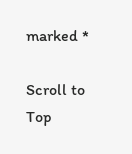marked *

Scroll to Top